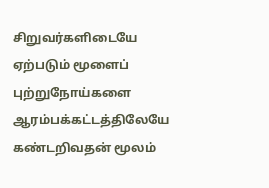சிறுவர்களிடையே ஏற்படும் மூளைப் புற்றுநோய்களை ஆரம்பக்கட்டத்திலேயே கண்டறிவதன் மூலம்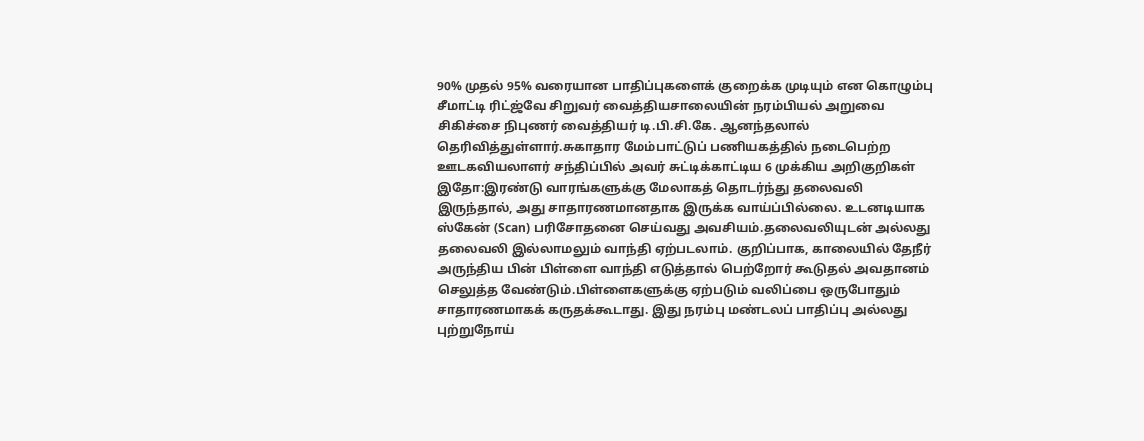90% முதல் 95% வரையான பாதிப்புகளைக் குறைக்க முடியும் என கொழும்பு சீமாட்டி ரிட்ஜ்வே சிறுவர் வைத்தியசாலையின் நரம்பியல் அறுவை சிகிச்சை நிபுணர் வைத்தியர் டி.பி.சி.கே. ஆனந்தலால் தெரிவித்துள்ளார்.சுகாதார மேம்பாட்டுப் பணியகத்தில் நடைபெற்ற ஊடகவியலாளர் சந்திப்பில் அவர் சுட்டிக்காட்டிய 6 முக்கிய அறிகுறிகள் இதோ:இரண்டு வாரங்களுக்கு மேலாகத் தொடர்ந்து தலைவலி இருந்தால், அது சாதாரணமானதாக இருக்க வாய்ப்பில்லை. உடனடியாக ஸ்கேன் (Scan) பரிசோதனை செய்வது அவசியம்.தலைவலியுடன் அல்லது தலைவலி இல்லாமலும் வாந்தி ஏற்படலாம். குறிப்பாக, காலையில் தேநீர் அருந்திய பின் பிள்ளை வாந்தி எடுத்தால் பெற்றோர் கூடுதல் அவதானம் செலுத்த வேண்டும்.பிள்ளைகளுக்கு ஏற்படும் வலிப்பை ஒருபோதும் சாதாரணமாகக் கருதக்கூடாது. இது நரம்பு மண்டலப் பாதிப்பு அல்லது புற்றுநோய்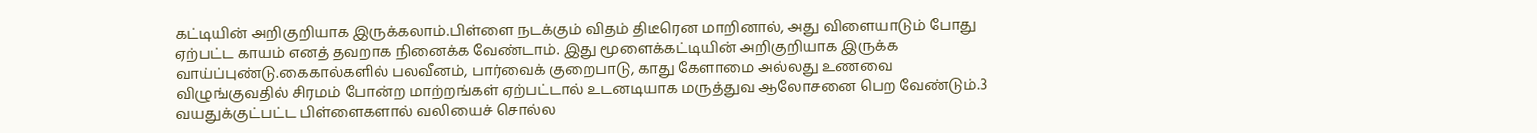கட்டியின் அறிகுறியாக இருக்கலாம்.பிள்ளை நடக்கும் விதம் திடீரென மாறினால், அது விளையாடும் போது ஏற்பட்ட காயம் எனத் தவறாக நினைக்க வேண்டாம். இது மூளைக்கட்டியின் அறிகுறியாக இருக்க வாய்ப்புண்டு.கைகால்களில் பலவீனம், பார்வைக் குறைபாடு, காது கேளாமை அல்லது உணவை விழுங்குவதில் சிரமம் போன்ற மாற்றங்கள் ஏற்பட்டால் உடனடியாக மருத்துவ ஆலோசனை பெற வேண்டும்.3 வயதுக்குட்பட்ட பிள்ளைகளால் வலியைச் சொல்ல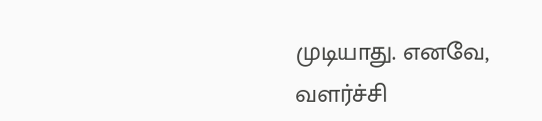முடியாது. எனவே, வளர்ச்சி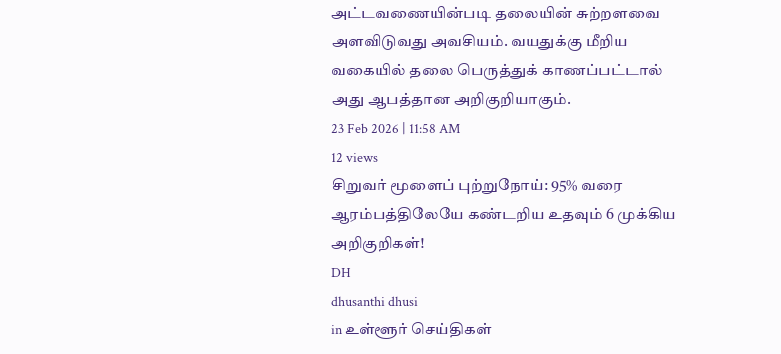அட்டவணையின்படி தலையின் சுற்றளவை அளவிடுவது அவசியம். வயதுக்கு மீறிய வகையில் தலை பெருத்துக் காணப்பட்டால் அது ஆபத்தான அறிகுறியாகும்.
23 Feb 2026 | 11:58 AM
12 views
சிறுவர் மூளைப் புற்றுநோய்: 95% வரை ஆரம்பத்திலேயே கண்டறிய உதவும் 6 முக்கிய அறிகுறிகள்!
DH
dhusanthi dhusi
in உள்ளூர் செய்திகள்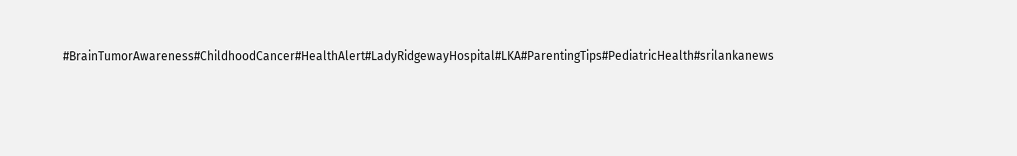#BrainTumorAwareness#ChildhoodCancer#HealthAlert#LadyRidgewayHospital#LKA#ParentingTips#PediatricHealth#srilankanews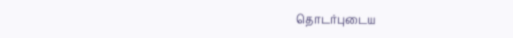தொடர்புடைய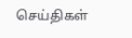செய்திகள்